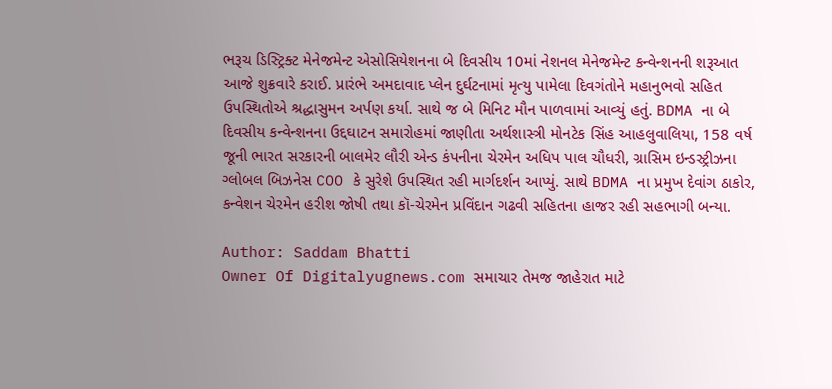ભરૂચ ડિસ્ટ્રિક્ટ મેનેજમેન્ટ એસોસિયેશનના બે દિવસીય 10માં નેશનલ મેનેજમેન્ટ કન્વેન્શનની શરૂઆત આજે શુક્રવારે કરાઈ. પ્રારંભે અમદાવાદ પ્લેન દુર્ઘટનામાં મૃત્યુ પામેલા દિવગંતોને મહાનુભવો સહિત ઉપસ્થિતોએ શ્રદ્ધાસુમન અર્પણ કર્યા. સાથે જ બે મિનિટ મૌન પાળવામાં આવ્યું હતું. BDMA ના બે દિવસીય કન્વેન્શનના ઉદ્દઘાટન સમારોહમાં જાણીતા અર્થશાસ્ત્રી મોનટેક સિંહ આહલુવાલિયા, 158 વર્ષ જૂની ભારત સરકારની બાલમેર લૌરી એન્ડ કંપનીના ચેરમેન અધિપ પાલ ચૌધરી, ગ્રાસિમ ઇન્ડસ્ટ્રીઝના ગ્લોબલ બિઝનેસ COO કે સુરેશે ઉપસ્થિત રહી માર્ગદર્શન આપ્યું. સાથે BDMA ના પ્રમુખ દેવાંગ ઠાકોર, કન્વેશન ચેરમેન હરીશ જોષી તથા કૉ-ચેરમેન પ્રવિંદાન ગઢવી સહિતના હાજર રહી સહભાગી બન્યા.

Author: Saddam Bhatti
Owner Of Digitalyugnews.com સમાચાર તેમજ જાહેરાત માટે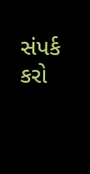સંપર્ક કરો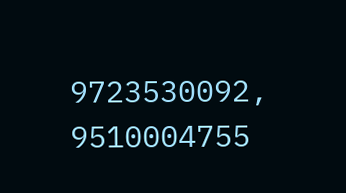9723530092, 9510004755